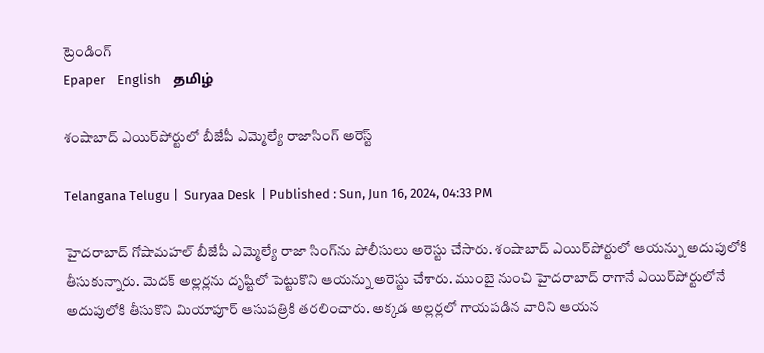ట్రెండింగ్
Epaper    English    தமிழ்

శంషాబాద్ ఎయిర్‌పోర్టులో బీజేపీ ఎమ్మెల్యే రాజాసింగ్ అరెస్ట్

Telangana Telugu |  Suryaa Desk  | Published : Sun, Jun 16, 2024, 04:33 PM

హైదరాబాద్ గోషామహల్ బీజేపీ ఎమ్మెల్యే రాజా సింగ్‌ను పోలీసులు అరెస్టు చేసారు. శంషాబాద్ ఎయిర్‌పోర్టులో ఆయన్ను అదుపులోకి తీసుకున్నారు. మెదక్ అల్లర్లను దృష్టిలో పెట్టుకొని ఆయన్ను అరెస్టు చేశారు. ముంబై నుంచి హైదరాబాద్ రాగానే ఎయిర్‌పోర్టులోనే అదుపులోకి తీసుకొని మియాపూర్ ఆసుపత్రికి తరలించారు. అక్కడ అల్లర్లలో గాయపడిన వారిని ఆయన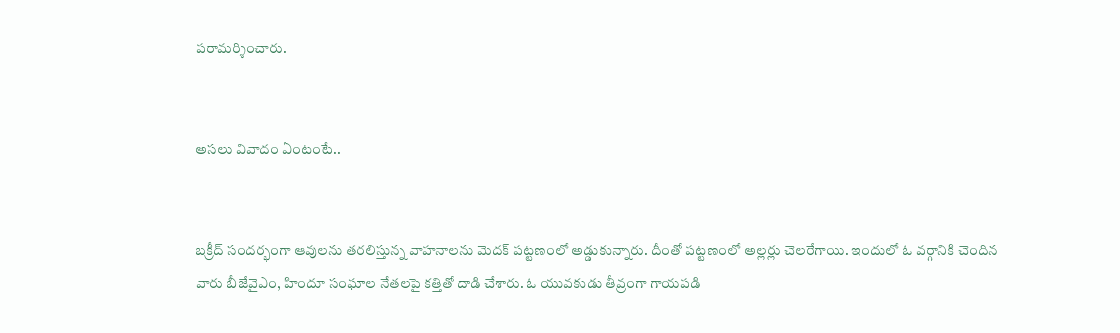పరామర్శించారు.


అసలు వివాదం ఏంటంటే..


బక్రీద్ సందర్భంగా ఆవులను తరలిస్తున్న వాహనాలను మెదక్ పట్టణంలో అడ్డుకున్నారు. దీంతో పట్టణంలో అల్లర్లు చెలరేగాయి. ఇందులో ఓ వర్గానికి చెందిన వారు బీజేవైఎం, హిందూ సంఘాల నేతలపై కత్తితో దాడి చేశారు. ఓ యువకుడు తీవ్రంగా గాయపడి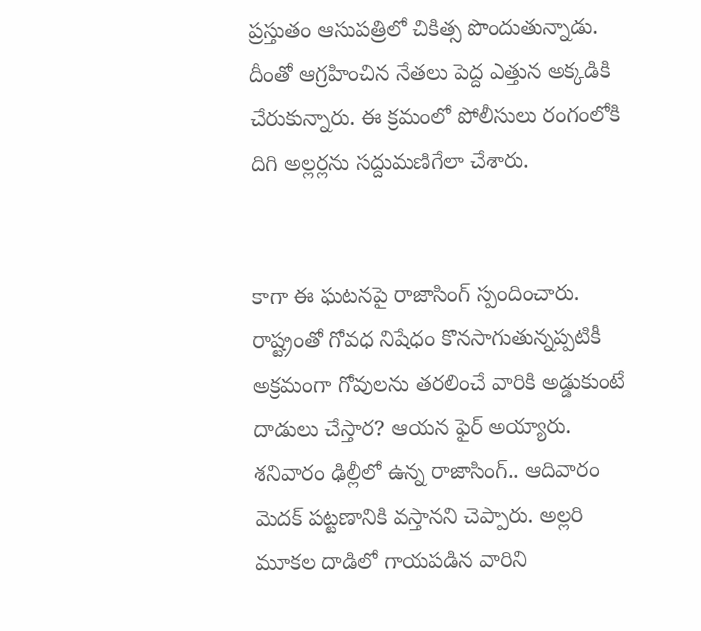ప్రస్తుతం ఆసుపత్రిలో చికిత్స పొందుతున్నాడు. దీంతో ఆగ్రహించిన నేతలు పెద్ద ఎత్తున అక్కడికి చేరుకున్నారు. ఈ క్రమంలో పోలీసులు రంగంలోకి దిగి అల్లర్లను సద్దుమణిగేలా చేశారు.


కాగా ఈ ఘటనపై రాజాసింగ్ స్పందించారు. రాష్ట్రంతో గోవధ నిషేధం కొనసాగుతున్నప్పటికీ అక్రమంగా గోవులను తరలించే వారికి అడ్డుకుంటే దాడులు చేస్తార? ఆయన ఫైర్ అయ్యారు. శనివారం ఢిల్లీలో ఉన్న రాజాసింగ్.. ఆదివారం మెదక్ పట్టణానికి వస్తానని చెప్పారు. అల్లరి మూకల దాడిలో గాయపడిన వారిని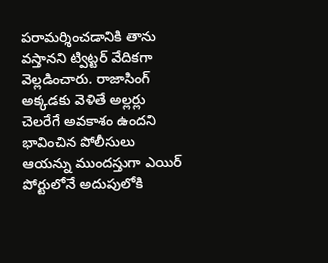పరామర్శించడానికి తాను వస్తానని ట్విట్టర్ వేదికగా వెల్లడించారు. రాజాసింగ్ అక్కడకు వెళితే అల్లర్లు చెలరేగే అవకాశం ఉందని భావించిన పోలీసులు ఆయన్ను ముందస్తుగా ఎయిర్ పోర్టులోనే అదుపులోకి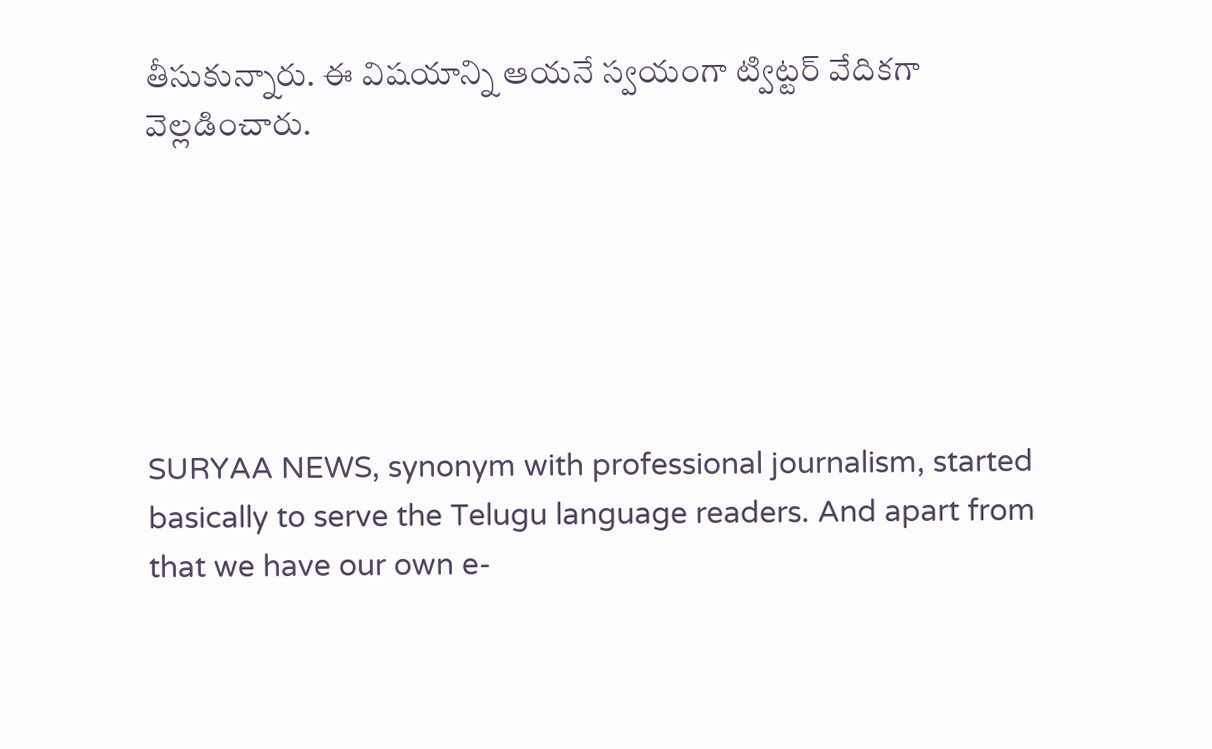తీసుకున్నారు. ఈ విషయాన్ని ఆయనే స్వయంగా ట్విట్టర్ వేదికగా వెల్లడించారు.






SURYAA NEWS, synonym with professional journalism, started basically to serve the Telugu language readers. And apart from that we have our own e-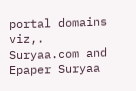portal domains viz,. Suryaa.com and Epaper Suryaa